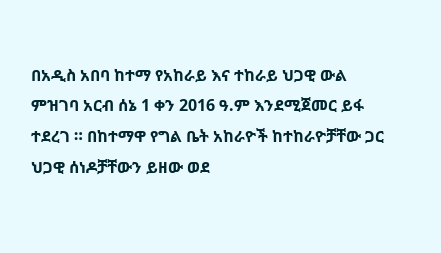በአዲስ አበባ ከተማ የአከራይ እና ተከራይ ህጋዊ ውል ምዝገባ አርብ ሰኔ 1 ቀን 2016 ዓ.ም እንደሚጀመር ይፋ ተደረገ ። በከተማዋ የግል ቤት አከራዮች ከተከራዮቻቸው ጋር ህጋዊ ሰነዶቻቸውን ይዘው ወደ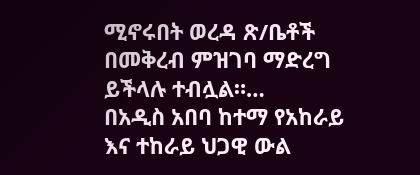ሚኖሩበት ወረዳ ጽ/ቤቶች በመቅረብ ምዝገባ ማድረግ ይችላሉ ተብሏል።…
በአዲስ አበባ ከተማ የአከራይ እና ተከራይ ህጋዊ ውል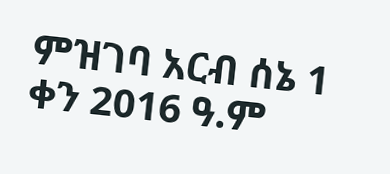ምዝገባ አርብ ሰኔ 1 ቀን 2016 ዓ.ም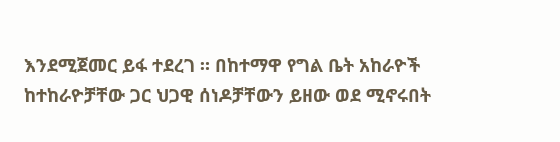እንደሚጀመር ይፋ ተደረገ ። በከተማዋ የግል ቤት አከራዮች ከተከራዮቻቸው ጋር ህጋዊ ሰነዶቻቸውን ይዘው ወደ ሚኖሩበት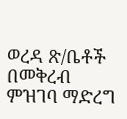ወረዳ ጽ/ቤቶች በመቅረብ ምዝገባ ማድረግ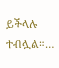ይችላሉ ተብሏል።…